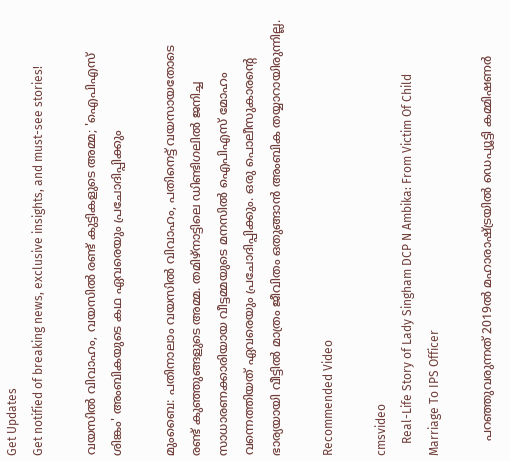Get Updates
Get notified of breaking news, exclusive insights, and must-see stories!

വയസിൽ വിവാഹം, വയസിൽ രണ്ട് കുട്ടികളുടെ അമ്മ; 'ഐപിഎസ് ശിങ്കം' അംബികയുടെ കഥ ഏവരെയും പ്രചോദിപ്പിക്കും

മുംബൈ: പതിനാലാം വയസില്‍ വിവാഹം, പതിനെട്ട് വയസായതോടെ രണ്ട് കുഞ്ഞുങ്ങളുടെ അമ്മ. തമിഴ്‌നാട്ടിലെ ഡിണ്ടിഗലില്‍ ജനിച്ച സാധാരണക്കാരിയായ വീട്ടമ്മയുടെ മനസില്‍ ഐപിഎസ് മോഹം വന്നെത്തിയത് ഏവരെയും പ്രചോദിപ്പിക്കും. ഒരു പൊലീസുകാരന്റെ ഭാര്യയായി വീട്ടില്‍ മാത്രം ജീവിതം ഒതുങ്ങാന്‍ അംബിക തയ്യാറായിരുന്നില്ല.

Recommended Video

cmsvideo
    Real-Life Story of Lady Singham DCP N Ambika: From Victim Of Child Marriage To IPS Officer

    പറഞ്ഞുവരുന്നത് 2019ല്‍ മഹാരാഷ്ട്രയില്‍ ഡെപ്യൂട്ടി കമ്മിഷണര്‍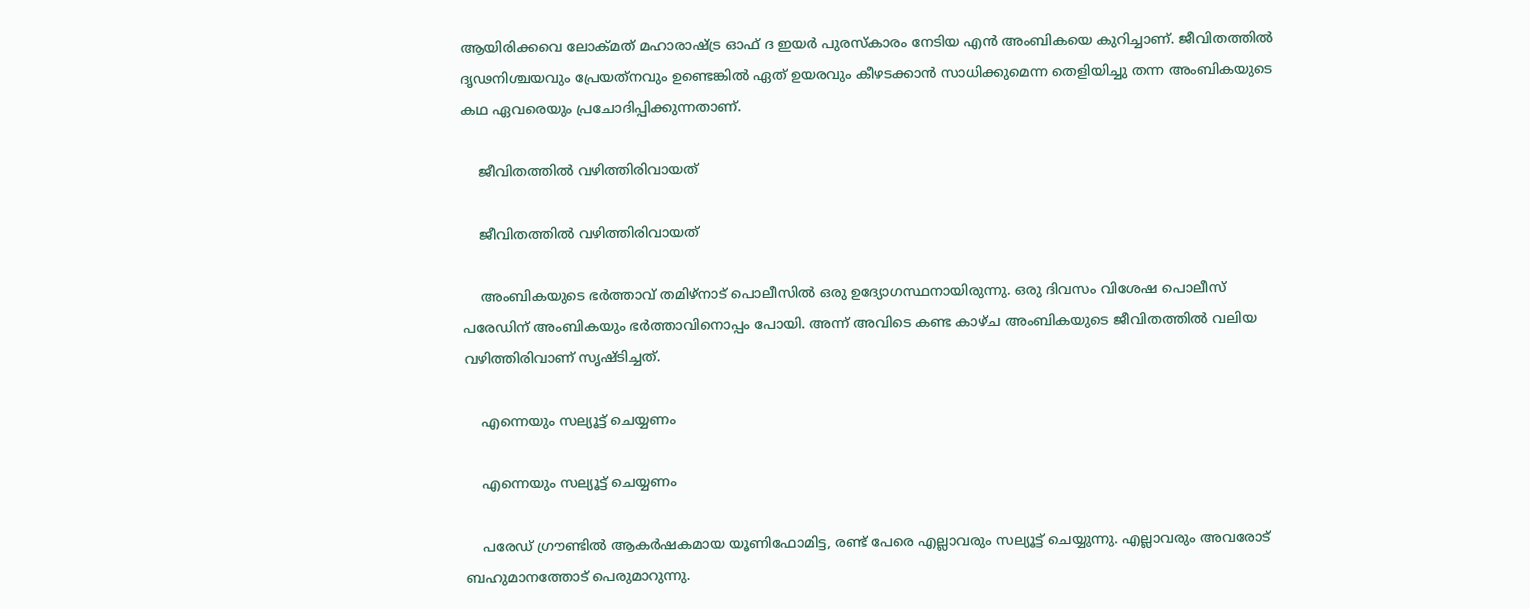ആയിരിക്കവെ ലോക്മത് മഹാരാഷ്ട്ര ഓഫ് ദ ഇയര്‍ പുരസ്‌കാരം നേടിയ എന്‍ അംബികയെ കുറിച്ചാണ്. ജീവിതത്തില്‍ ദൃഢനിശ്ചയവും പ്രേയത്‌നവും ഉണ്ടെങ്കില്‍ ഏത് ഉയരവും കീഴടക്കാന്‍ സാധിക്കുമെന്ന തെളിയിച്ചു തന്ന അംബികയുടെ കഥ ഏവരെയും പ്രചോദിപ്പിക്കുന്നതാണ്.

    ജീവിതത്തില്‍ വഴിത്തിരിവായത്

    ജീവിതത്തില്‍ വഴിത്തിരിവായത്

    അംബികയുടെ ഭര്‍ത്താവ് തമിഴ്‌നാട് പൊലീസില്‍ ഒരു ഉദ്യോഗസ്ഥനായിരുന്നു. ഒരു ദിവസം വിശേഷ പൊലീസ് പരേഡിന് അംബികയും ഭര്‍ത്താവിനൊപ്പം പോയി. അന്ന് അവിടെ കണ്ട കാഴ്ച അംബികയുടെ ജീവിതത്തില്‍ വലിയ വഴിത്തിരിവാണ് സൃഷ്ടിച്ചത്.

    എന്നെയും സല്യൂട്ട് ചെയ്യണം

    എന്നെയും സല്യൂട്ട് ചെയ്യണം

    പരേഡ് ഗ്രൗണ്ടില്‍ ആകര്‍ഷകമായ യൂണിഫോമിട്ട, രണ്ട് പേരെ എല്ലാവരും സല്യൂട്ട് ചെയ്യുന്നു. എല്ലാവരും അവരോട് ബഹുമാനത്തോട് പെരുമാറുന്നു.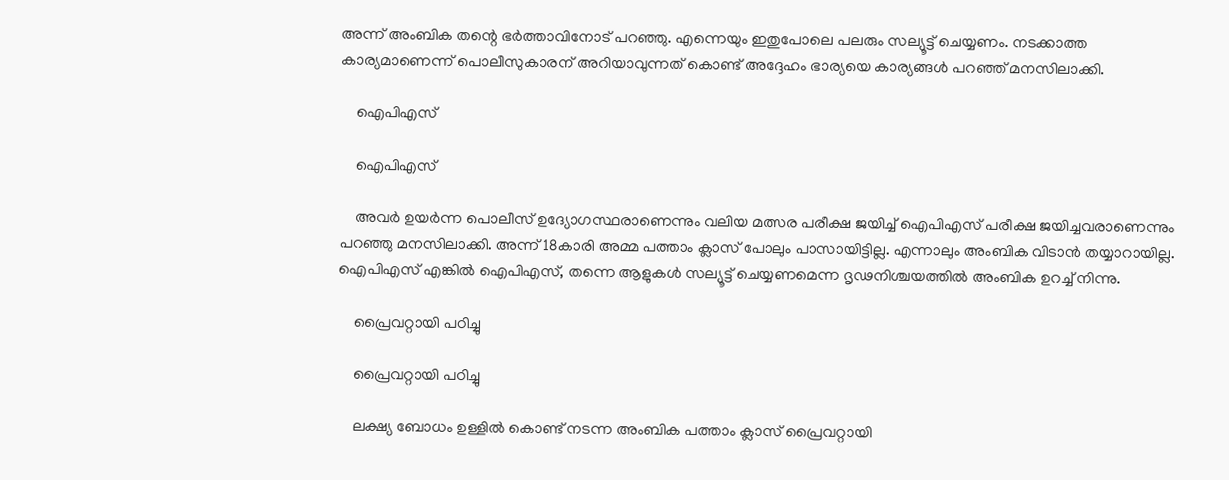അന്ന് അംബിക തന്റെ ഭര്‍ത്താവിനോട് പറഞ്ഞു. എന്നെയും ഇതുപോലെ പലരും സല്യൂട്ട് ചെയ്യണം. നടക്കാത്ത കാര്യമാണെന്ന് പൊലീസുകാരന് അറിയാവുന്നത് കൊണ്ട് അദ്ദേഹം ഭാര്യയെ കാര്യങ്ങള്‍ പറഞ്ഞ് മനസിലാക്കി.

    ഐപിഎസ്

    ഐപിഎസ്

    അവര്‍ ഉയര്‍ന്ന പൊലീസ് ഉദ്യോഗസ്ഥരാണെന്നും വലിയ മത്സര പരീക്ഷ ജയിച്ച് ഐപിഎസ് പരീക്ഷ ജയിച്ചവരാണെന്നും പറഞ്ഞു മനസിലാക്കി. അന്ന് 18കാരി അമ്മ പത്താം ക്ലാസ് പോലും പാസായിട്ടില്ല. എന്നാലും അംബിക വിടാന്‍ തയ്യാറായില്ല. ഐപിഎസ് എങ്കില്‍ ഐപിഎസ്, തന്നെ ആളുകള്‍ സല്യൂട്ട് ചെയ്യണമെന്ന ദൃഢനിശ്ചയത്തില്‍ അംബിക ഉറച്ച് നിന്നു.

    പ്രൈവറ്റായി പഠിച്ചു

    പ്രൈവറ്റായി പഠിച്ചു

    ലക്ഷ്യ ബോധം ഉള്ളില്‍ കൊണ്ട് നടന്ന അംബിക പത്താം ക്ലാസ് പ്രൈവറ്റായി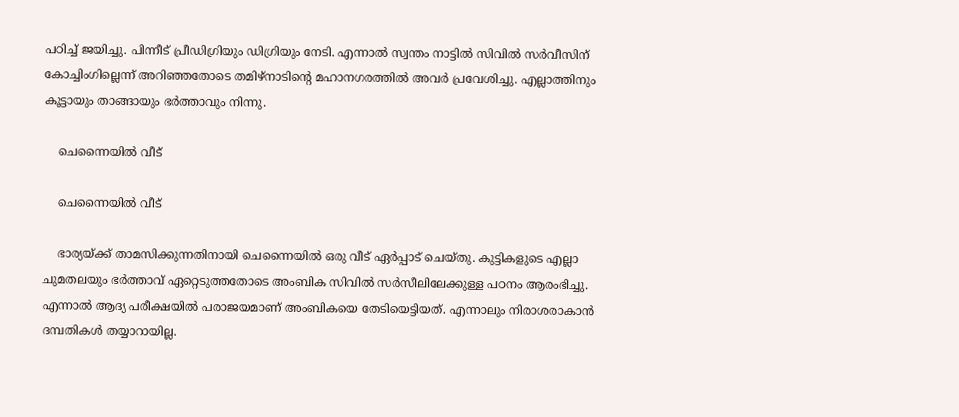പഠിച്ച് ജയിച്ചു. പിന്നീട് പ്രീഡിഗ്രിയും ഡിഗ്രിയും നേടി. എന്നാല്‍ സ്വന്തം നാട്ടില്‍ സിവില്‍ സര്‍വീസിന് കോച്ചിംഗില്ലെന്ന് അറിഞ്ഞതോടെ തമിഴ്‌നാടിന്റെ മഹാനഗരത്തില്‍ അവര്‍ പ്രവേശിച്ചു. എല്ലാത്തിനും കൂട്ടായും താങ്ങായും ഭര്‍ത്താവും നിന്നു.

    ചെന്നൈയില്‍ വീട്

    ചെന്നൈയില്‍ വീട്

    ഭാര്യയ്ക്ക് താമസിക്കുന്നതിനായി ചെന്നൈയില്‍ ഒരു വീട് ഏര്‍പ്പാട് ചെയ്തു. കുട്ടികളുടെ എല്ലാ ചുമതലയും ഭര്‍ത്താവ് ഏറ്റെടുത്തതോടെ അംബിക സിവില്‍ സര്‍സീലിലേക്കുള്ള പഠനം ആരംഭിച്ചു. എന്നാല്‍ ആദ്യ പരീക്ഷയില്‍ പരാജയമാണ് അംബികയെ തേടിയെട്ടിയത്. എന്നാലും നിരാശരാകാന്‍ ദമ്പതികള്‍ തയ്യാറായില്ല.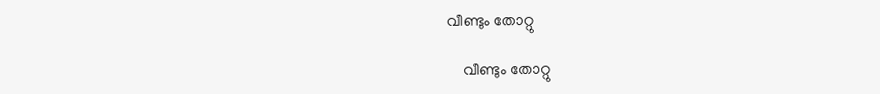വീണ്ടും തോറ്റു

    വീണ്ടും തോറ്റു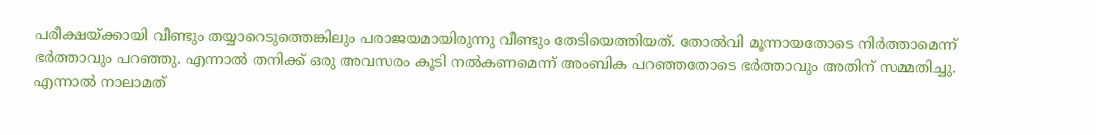പരീക്ഷയ്ക്കായി വീണ്ടും തയ്യാറെടുത്തെങ്കിലും പരാജയമായിരുന്നു വീണ്ടും തേടിയെത്തിയത്. തോല്‍വി മൂന്നായതോടെ നിര്‍ത്താമെന്ന് ഭര്‍ത്താവും പറഞ്ഞു. എന്നാല്‍ തനിക്ക് ഒരു അവസരം കൂടി നല്‍കണമെന്ന് അംബിക പറഞ്ഞതോടെ ഭര്‍ത്താവും അതിന് സമ്മതിച്ചു. എന്നാല്‍ നാലാമത്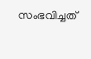സംഭവിച്ചത്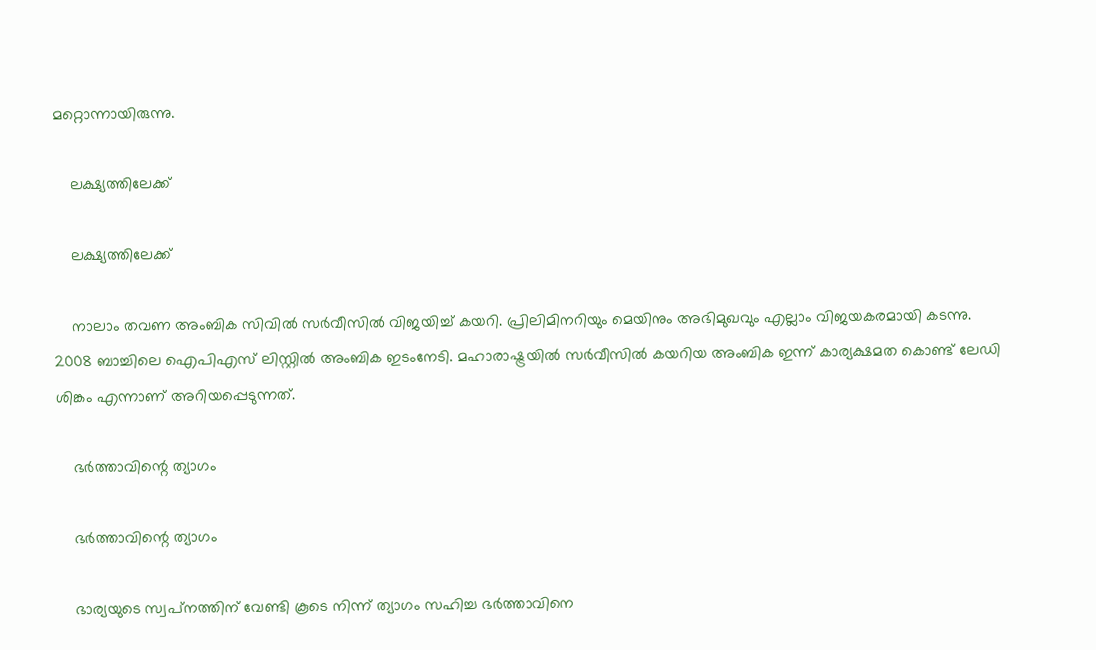മറ്റൊന്നായിരുന്നു.

    ലക്ഷ്യത്തിലേക്ക്

    ലക്ഷ്യത്തിലേക്ക്

    നാലാം തവണ അംബിക സിവില്‍ സര്‍വീസില്‍ വിജയിച്ച് കയറി. പ്രിലിമിനറിയും മെയിനും അഭിമുഖവും എല്ലാം വിജയകരമായി കടന്നു. 2008 ബാച്ചിലെ ഐപിഎസ് ലിസ്റ്റില്‍ അംബിക ഇടംനേടി. മഹാരാഷ്ട്രയില്‍ സര്‍വീസില്‍ കയറിയ അംബിക ഇന്ന് കാര്യക്ഷമത കൊണ്ട് ലേഡി ശിങ്കം എന്നാണ് അറിയപ്പെടുന്നത്.

    ഭര്‍ത്താവിന്റെ ത്യാഗം

    ഭര്‍ത്താവിന്റെ ത്യാഗം

    ഭാര്യയുടെ സ്വപ്‌നത്തിന് വേണ്ടി കൂടെ നിന്ന് ത്യാഗം സഹിച്ച ഭര്‍ത്താവിനെ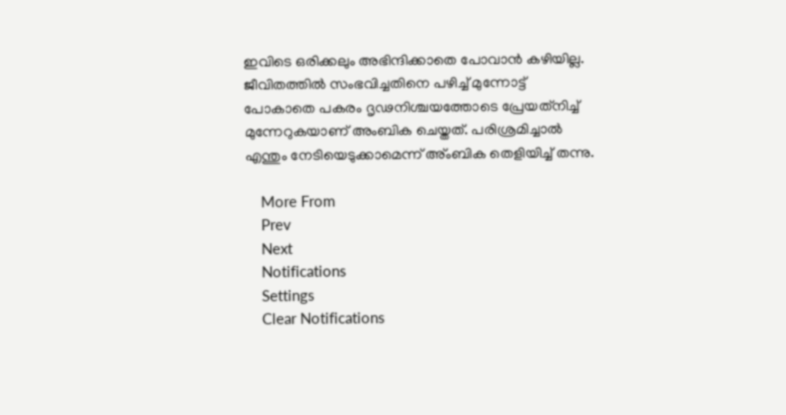ഇവിടെ ഒരിക്കലും അഭിന്ദിക്കാതെ പോവാന്‍ കഴിയില്ല. ജീവിതത്തില്‍ സംഭവിച്ചതിനെ പഴിച്ച് മുന്നോട്ട് പോകാതെ പകരം ദൃഢനിശ്ചയത്തോടെ പ്രേയത്‌നിച്ച് മുന്നേറുകയാണ് അംബിക ചെയ്തത്. പരിശ്രമിച്ചാല്‍ എന്തും നേടിയെടുക്കാമെന്ന് അ്ംബിക തെളിയിച്ച് തന്നു.

    More From
    Prev
    Next
    Notifications
    Settings
    Clear Notifications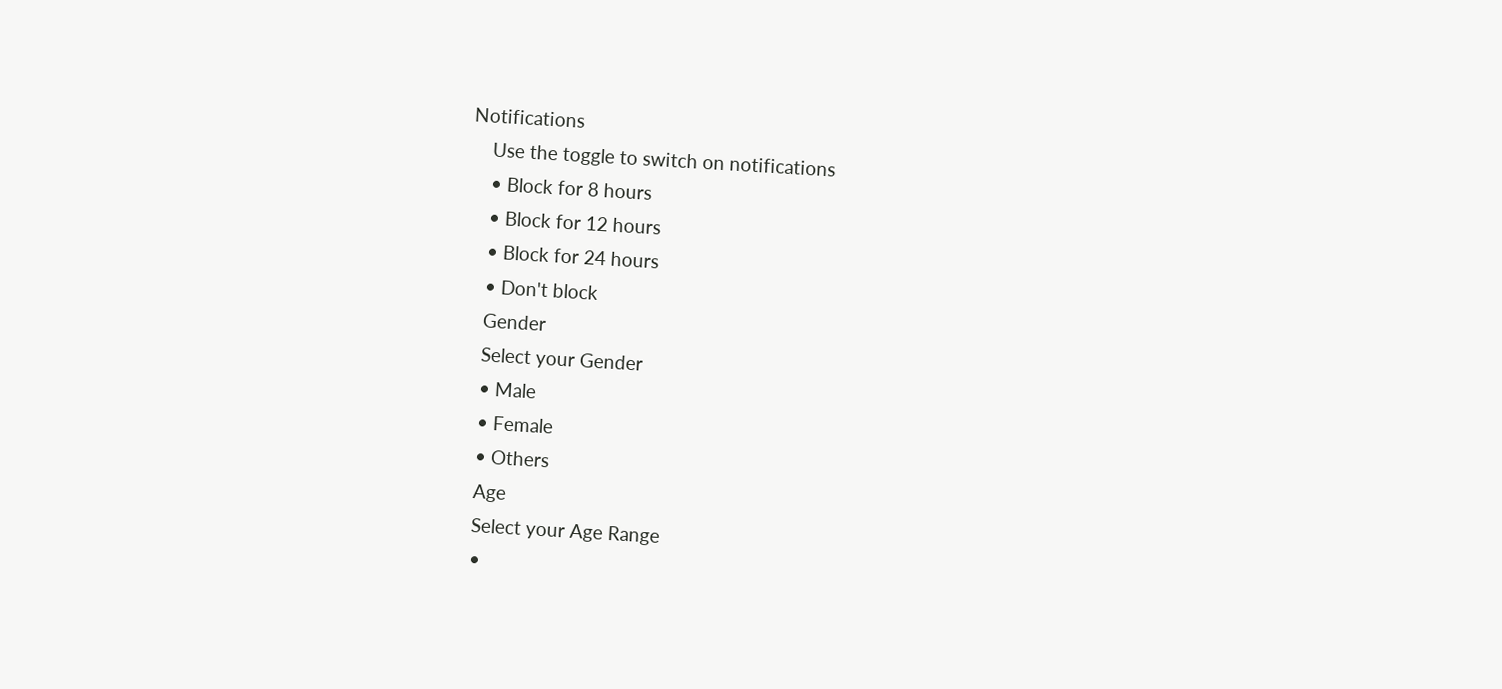Notifications
    Use the toggle to switch on notifications
    • Block for 8 hours
    • Block for 12 hours
    • Block for 24 hours
    • Don't block
    Gender
    Select your Gender
    • Male
    • Female
    • Others
    Age
    Select your Age Range
    •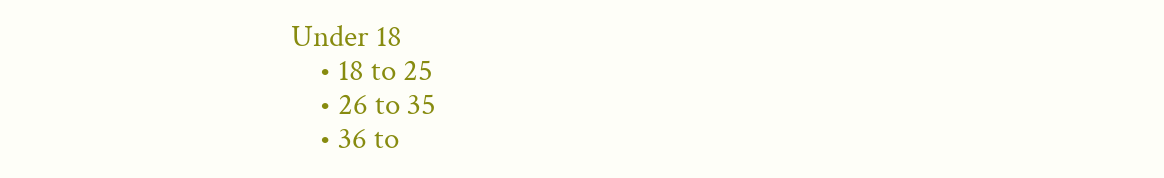Under 18
    • 18 to 25
    • 26 to 35
    • 36 to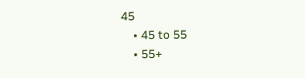45
    • 45 to 55
    • 55+